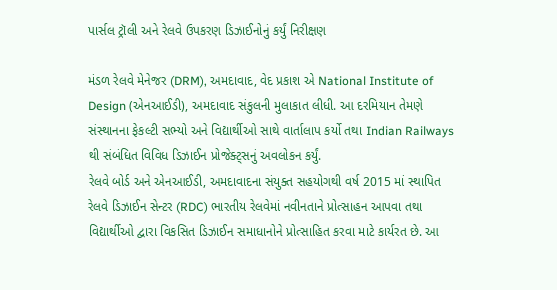પાર્સલ ટ્રૉલી અને રેલવે ઉપકરણ ડિઝાઈનોનું કર્યું નિરીક્ષણ

મંડળ રેલવે મેનેજર (DRM), અમદાવાદ, વેદ પ્રકાશ એ National Institute of Design (એનઆઈડી), અમદાવાદ સંકુલની મુલાકાત લીધી. આ દરમિયાન તેમણે સંસ્થાનના ફેકલ્ટી સભ્યો અને વિદ્યાર્થીઓ સાથે વાર્તાલાપ કર્યો તથા Indian Railways થી સંબંધિત વિવિધ ડિઝાઈન પ્રોજેક્ટ્સનું અવલોકન કર્યું.
રેલવે બોર્ડ અને એનઆઈડી, અમદાવાદના સંયુક્ત સહયોગથી વર્ષ 2015 માં સ્થાપિત રેલવે ડિઝાઈન સેન્ટર (RDC) ભારતીય રેલવેમાં નવીનતાને પ્રોત્સાહન આપવા તથા વિદ્યાર્થીઓ દ્વારા વિકસિત ડિઝાઈન સમાધાનોને પ્રોત્સાહિત કરવા માટે કાર્યરત છે. આ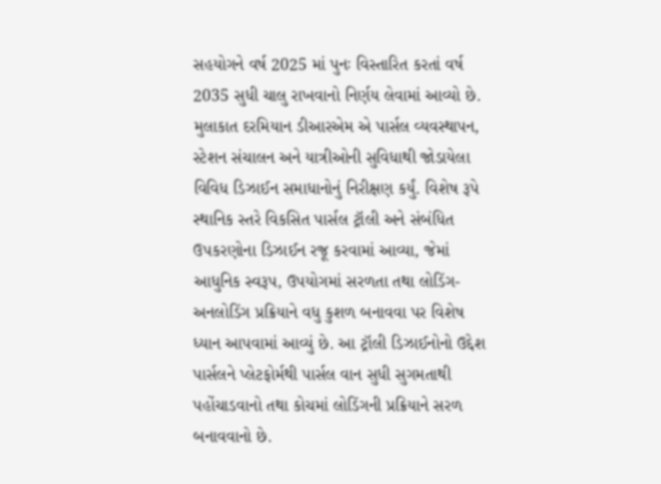સહયોગને વર્ષ 2025 માં પુનઃ વિસ્તારિત કરતાં વર્ષ 2035 સુધી ચાલુ રાખવાનો નિર્ણય લેવામાં આવ્યો છે.
મુલાકાત દરમિયાન ડીઆરએમ એ પાર્સલ વ્યવસ્થાપન, સ્ટેશન સંચાલન અને યાત્રીઓની સુવિધાથી જોડાયેલા વિવિધ ડિઝાઈન સમાધાનોનું નિરીક્ષણ કર્યું. વિશેષ રૂપે સ્થાનિક સ્તરે વિકસિત પાર્સલ ટ્રૉલી અને સંબંધિત ઉપકરણોના ડિઝાઈન રજૂ કરવામાં આવ્યા, જેમાં આધુનિક સ્વરૂપ, ઉપયોગમાં સરળતા તથા લોડિંગ-અનલોડિંગ પ્રક્રિયાને વધુ કુશળ બનાવવા પર વિશેષ ધ્યાન આપવામાં આવ્યું છે. આ ટ્રૉલી ડિઝાઈનોનો ઉદ્દેશ પાર્સલને પ્લેટફોર્મથી પાર્સલ વાન સુધી સુગમતાથી પહોંચાડવાનો તથા કોચમાં લોડિંગની પ્રક્રિયાને સરળ બનાવવાનો છે.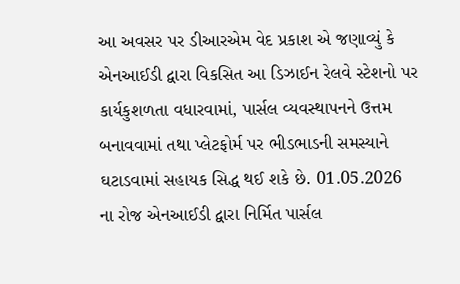આ અવસર પર ડીઆરએમ વેદ પ્રકાશ એ જણાવ્યું કે એનઆઈડી દ્વારા વિકસિત આ ડિઝાઈન રેલવે સ્ટેશનો પર કાર્યકુશળતા વધારવામાં, પાર્સલ વ્યવસ્થાપનને ઉત્તમ બનાવવામાં તથા પ્લેટફોર્મ પર ભીડભાડની સમસ્યાને ઘટાડવામાં સહાયક સિદ્ધ થઈ શકે છે. 01.05.2026 ના રોજ એનઆઈડી દ્વારા નિર્મિત પાર્સલ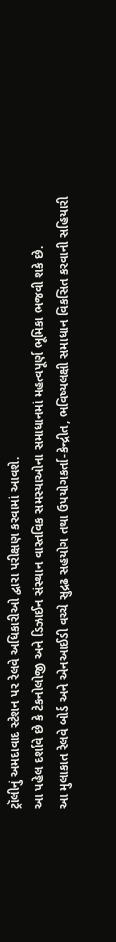ટ્રૉલીનું અમદાવાદ સ્ટેશન પર રેલવે અધિકારીઓ દ્વારા પરીક્ષણ કરવામાં આવશે.
આ પહેલ દર્શાવે છે કે ટેકનોલોજી અને ડિઝાઈન સંસ્થાન વાસ્તવિક સમસ્યાઓના સમાધાનમાં મહત્વપૂર્ણ ભૂમિકા ભજવી શકે છે.
આ મુલાકાત રેલવે બોર્ડ અને એનઆઈડી વચ્ચે સુદ્રઢ સહયોગ તથા ઉપયોગકર્તા-કેન્દ્રીત, ભવિષ્યલક્ષી સમાધાન વિકસિત કરવાની સહિયારી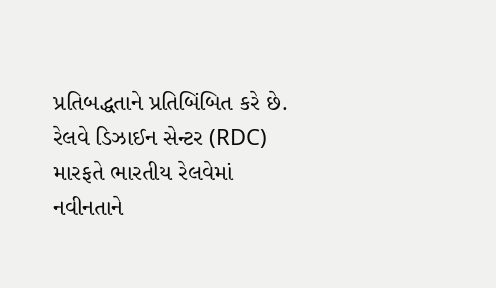પ્રતિબદ્ધતાને પ્રતિબિંબિત કરે છે.
રેલવે ડિઝાઈન સેન્ટર (RDC) મારફતે ભારતીય રેલવેમાં નવીનતાને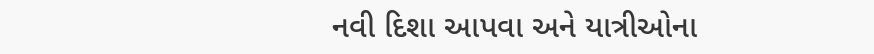નવી દિશા આપવા અને યાત્રીઓના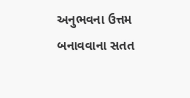અનુભવના ઉત્તમ બનાવવાના સતત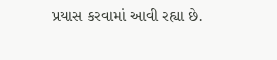પ્રયાસ કરવામાં આવી રહ્યા છે.